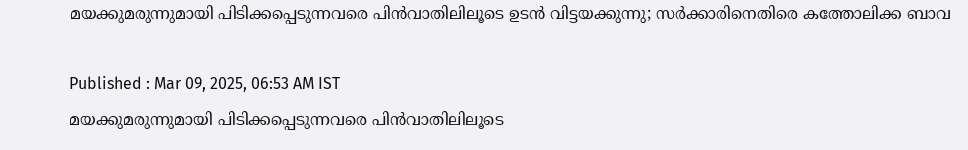മയക്കുമരുന്നുമായി പിടിക്കപ്പെടുന്നവരെ പിൻവാതിലിലൂടെ ഉടൻ വിട്ടയക്കുന്നു; സർക്കാരിനെതിരെ കത്തോലിക്ക ബാവ

Published : Mar 09, 2025, 06:53 AM IST
മയക്കുമരുന്നുമായി പിടിക്കപ്പെടുന്നവരെ പിൻവാതിലിലൂടെ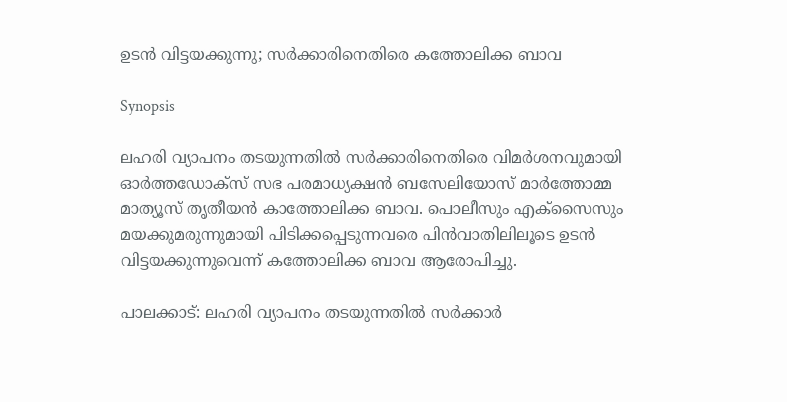ഉടൻ വിട്ടയക്കുന്നു; സർക്കാരിനെതിരെ കത്തോലിക്ക ബാവ

Synopsis

ലഹരി വ്യാപനം തടയുന്നതിൽ സർക്കാരിനെതിരെ വിമര്‍ശനവുമായി ഓർത്തഡോക്സ് സഭ പരമാധ്യക്ഷൻ ബസേലിയോസ് മാർത്തോമ്മ മാത്യൂസ് തൃതീയൻ കാത്തോലിക്ക ബാവ. പൊലീസും എക്സൈസും മയക്കുമരുന്നുമായി പിടിക്കപ്പെടുന്നവരെ പിൻവാതിലിലൂടെ ഉടൻ വിട്ടയക്കുന്നുവെന്ന് കത്തോലിക്ക ബാവ ആരോപിച്ചു.

പാലക്കാട്: ലഹരി വ്യാപനം തടയുന്നതിൽ സർക്കാര്‍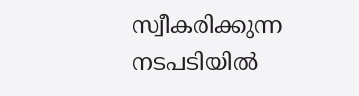സ്വീകരിക്കുന്ന നടപടിയിൽ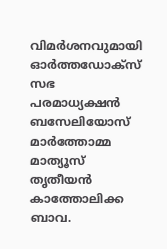വിമർശനവുമായി ഓർത്തഡോക്സ് സഭ പരമാധ്യക്ഷൻ ബസേലിയോസ് മാർത്തോമ്മ മാത്യൂസ് തൃതീയൻ കാത്തോലിക്ക ബാവ.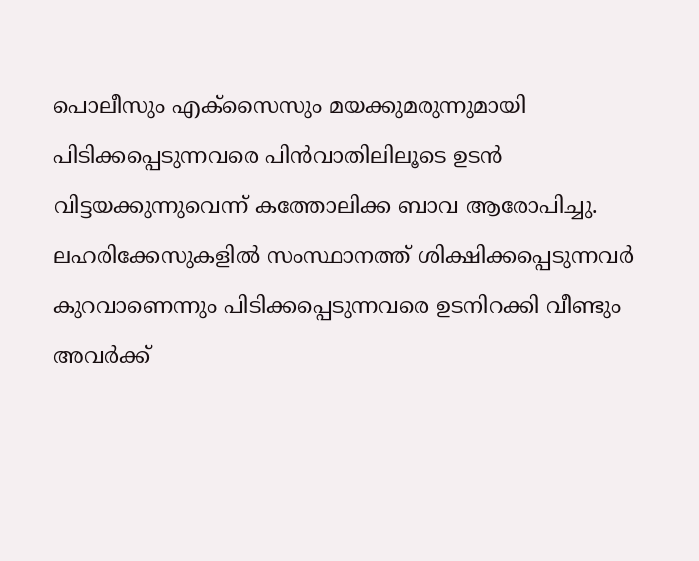പൊലീസും എക്സൈസും മയക്കുമരുന്നുമായി പിടിക്കപ്പെടുന്നവരെ പിൻവാതിലിലൂടെ ഉടൻ വിട്ടയക്കുന്നുവെന്ന് കത്തോലിക്ക ബാവ ആരോപിച്ചു. ലഹരിക്കേസുകളിൽ സംസ്ഥാനത്ത് ശിക്ഷിക്കപ്പെടുന്നവർ കുറവാണെന്നും പിടിക്കപ്പെടുന്നവരെ ഉടനിറക്കി വീണ്ടും അവർക്ക്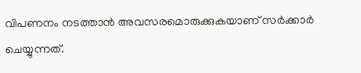വിപണനം നടത്താൻ അവസരമൊരുക്കുകയാണ് സർക്കാർ ചെയ്യുന്നത്.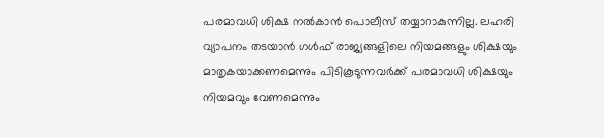പരമാവധി ശിക്ഷ നൽകാൻ പൊലീസ് തയ്യാറാകുന്നില്ല. ലഹരി വ്യാപനം തടയാൻ ഗൾഫ് രാജ്യങ്ങളിലെ നിയമങ്ങളും ശിക്ഷയും മാതൃകയാക്കണമെന്നും പിടികൂടുന്നവർക്ക് പരമാവധി ശിക്ഷയും നിയമവും വേണമെന്നും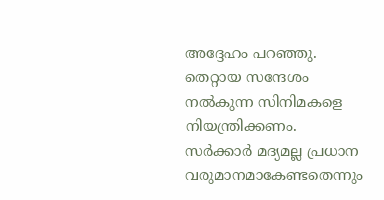അദ്ദേഹം പറഞ്ഞു. തെറ്റായ സന്ദേശം നൽകുന്ന സിനിമകളെ നിയന്ത്രിക്കണം. സർക്കാർ മദ്യമല്ല പ്രധാന വരുമാനമാകേണ്ടതെന്നും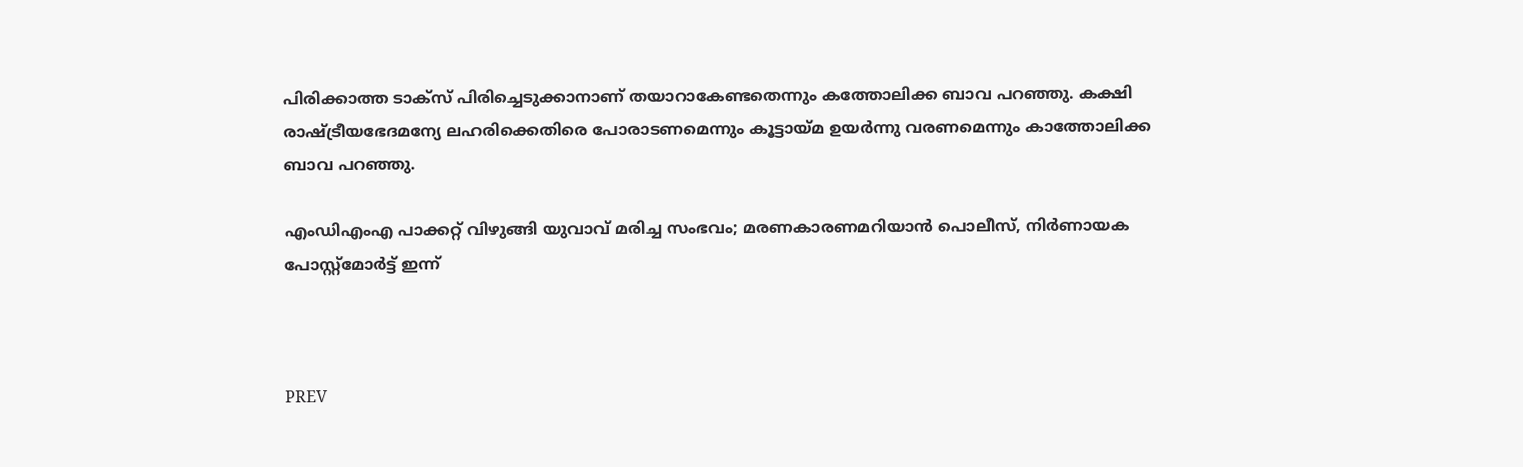പിരിക്കാത്ത ടാക്സ് പിരിച്ചെടുക്കാനാണ് തയാറാകേണ്ടതെന്നും കത്തോലിക്ക ബാവ പറഞ്ഞു. കക്ഷി രാഷ്ട്രീയഭേദമന്യേ ലഹരിക്കെതിരെ പോരാടണമെന്നും കൂട്ടായ്മ ഉയർന്നു വരണമെന്നും കാത്തോലിക്ക ബാവ പറഞ്ഞു.

എംഡിഎംഎ പാക്കറ്റ് വിഴുങ്ങി യുവാവ് മരിച്ച സംഭവം; മരണകാരണമറിയാൻ പൊലീസ്, നിർണായക പോസ്റ്റ്‍‍മോർട്ട് ഇന്ന്



PREV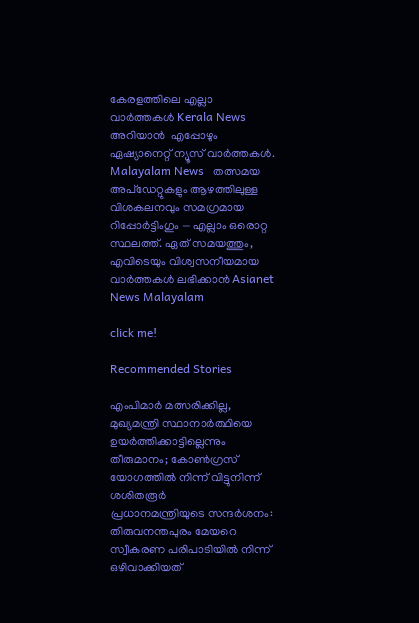കേരളത്തിലെ എല്ലാ വാർത്തകൾ Kerala News അറിയാൻ  എപ്പോഴും ഏഷ്യാനെറ്റ് ന്യൂസ് വാർത്തകൾ.  Malayalam News   തത്സമയ അപ്‌ഡേറ്റുകളും ആഴത്തിലുള്ള വിശകലനവും സമഗ്രമായ റിപ്പോർട്ടിംഗും — എല്ലാം ഒരൊറ്റ സ്ഥലത്ത്. ഏത് സമയത്തും, എവിടെയും വിശ്വസനീയമായ വാർത്തകൾ ലഭിക്കാൻ Asianet News Malayalam

click me!

Recommended Stories

എംപിമാർ മത്സരിക്കില്ല, മുഖ്യമന്ത്രി സ്ഥാനാര്‍ത്ഥിയെ ഉയര്‍ത്തിക്കാട്ടില്ലെന്നും തീരുമാനം; കോൺഗ്രസ് യോഗത്തിൽ നിന്ന് വിട്ടുനിന്ന് ശശിതരൂർ
പ്രധാനമന്ത്രിയുടെ സന്ദർശനം: തിരുവനന്തപുരം മേയറെ സ്വീകരണ പരിപാടിയിൽ നിന്ന് ഒഴിവാക്കിയത്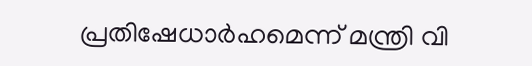പ്രതിഷേധാർഹമെന്ന് മന്ത്രി വി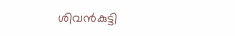ശിവൻകുട്ടി